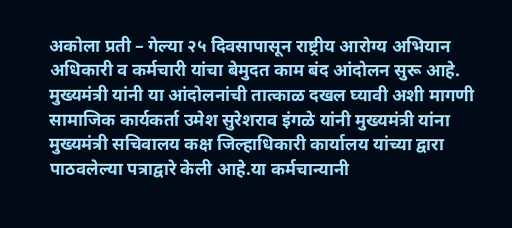अकोला प्रती – गेल्या २५ दिवसापासून राष्ट्रीय आरोग्य अभियान अधिकारी व कर्मचारी यांचा बेमुदत काम बंद आंदोलन सुरू आहे. मुख्यमंत्री यांनी या आंदोलनांची तात्काळ दखल घ्यावी अशी मागणी सामाजिक कार्यकर्ता उमेश सुरेशराव इंगळे यांनी मुख्यमंत्री यांना मुख्यमंत्री सचिवालय कक्ष जिल्हाधिकारी कार्यालय यांच्या द्वारा पाठवलेल्या पत्राद्वारे केली आहे.या कर्मचान्यानी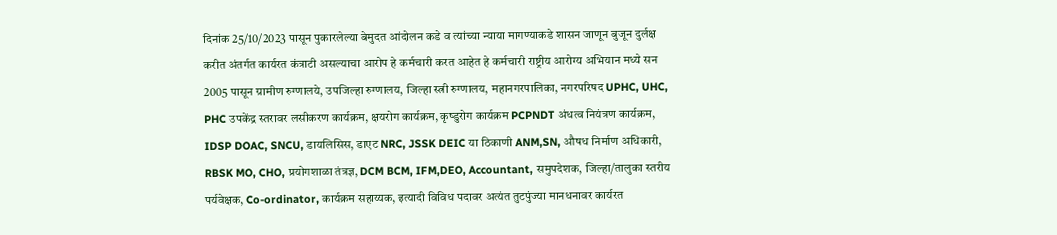दिनांक 25/10/2023 पासून पुकारलेल्या बेमुदत आंदोलन कडे व त्यांच्या न्याया मागण्याकडे शासन जाणून बुजून दुर्लक्ष करीत अंतर्गत कार्यरत कंत्राटी असल्याचा आरोप हे कर्मचारी करत आहेत हे कर्मचारी राष्ट्रीय आरोग्य अभियान मध्ये सन 2005 पासून ग्रामीण रुग्णालये, उपजिल्हा रुग्णालय, जिल्हा स्त्री रुग्णालय, महानगरपालिका, नगरपरिषद UPHC, UHC, PHC उपकेंद्र स्तरावर लसीकरण कार्यक्रम, क्षयरोग कार्यक्रम, कृष्डुरोग कार्यक्रम PCPNDT अंधत्व नियंत्रण कार्यक्रम, IDSP DOAC, SNCU, डायलिसिस, डाएट NRC, JSSK DEIC या ठिकाणी ANM,SN, औषध निर्माण अधिकारी, RBSK MO, CHO, प्रयोगशाळा तंत्रज्ञ, DCM BCM, IFM,DEO, Accountant, समुपदेशक, जिल्हा/तालुका स्तरीय पर्यवेक्षक, Co-ordinator, कार्यक्रम सहाय्यक, इत्यादी विविध पदावर अत्यंत तुटपुंज्या मानधनावर कार्यरत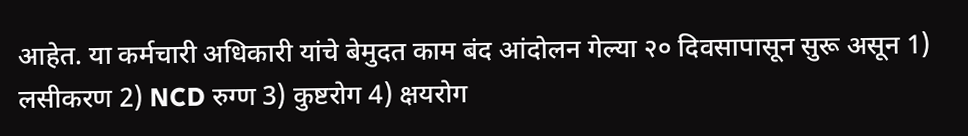आहेत. या कर्मचारी अधिकारी यांचे बेमुदत काम बंद आंदोलन गेल्या २० दिवसापासून सुरू असून 1) लसीकरण 2) NCD रुग्ण 3) कुष्टरोग 4) क्षयरोग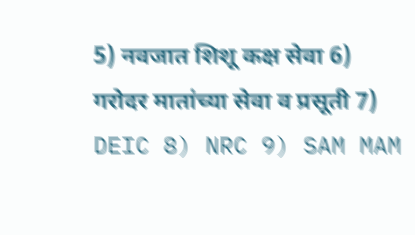5) नवजात शिशू कक्ष सेवा 6) गरोदर मातांच्या सेवा व प्रसूती 7) DEIC 8) NRC 9) SAM MAM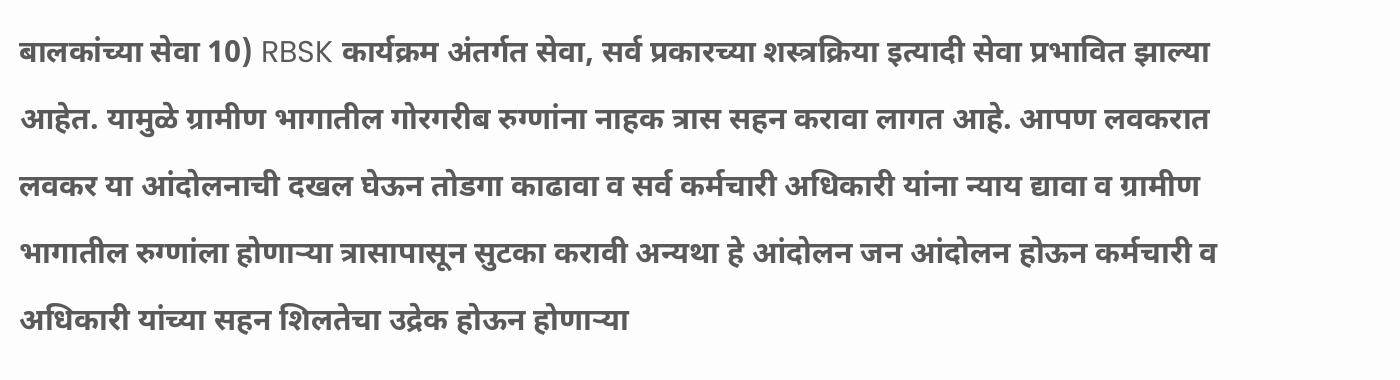बालकांच्या सेवा 10) RBSK कार्यक्रम अंतर्गत सेवा, सर्व प्रकारच्या शस्त्रक्रिया इत्यादी सेवा प्रभावित झाल्या आहेत. यामुळे ग्रामीण भागातील गोरगरीब रुग्णांना नाहक त्रास सहन करावा लागत आहे. आपण लवकरात लवकर या आंदोलनाची दखल घेऊन तोडगा काढावा व सर्व कर्मचारी अधिकारी यांना न्याय द्यावा व ग्रामीण भागातील रुग्णांला होणाऱ्या त्रासापासून सुटका करावी अन्यथा हे आंदोलन जन आंदोलन होऊन कर्मचारी व अधिकारी यांच्या सहन शिलतेचा उद्रेक होऊन होणाऱ्या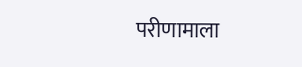परीणामाला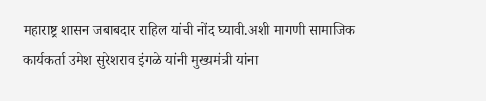महाराष्ट्र शासन जबाबदार राहिल यांची नोंद घ्यावी.अशी मागणी सामाजिक कार्यकर्ता उमेश सुरेशराव इंगळे यांनी मुख्यमंत्री यांना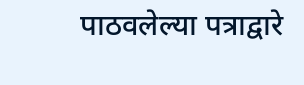पाठवलेल्या पत्राद्वारे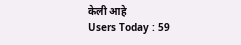केली आहे
Users Today : 59